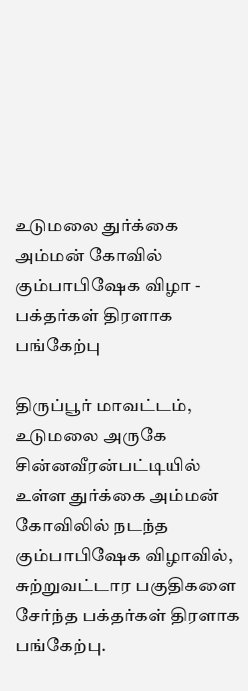உடுமலை துர்க்கை அம்மன் கோவில் கும்பாபிஷேக விழா - பக்தர்கள் திரளாக பங்கேற்பு

திருப்பூர் மாவட்டம், உடுமலை அருகே சின்னவீரன்பட்டியில் உள்ள துர்க்கை அம்மன் கோவிலில் நடந்த கும்பாபிஷேக விழாவில், சுற்றுவட்டார பகுதிகளை சேர்ந்த பக்தர்கள் திரளாக பங்கேற்பு.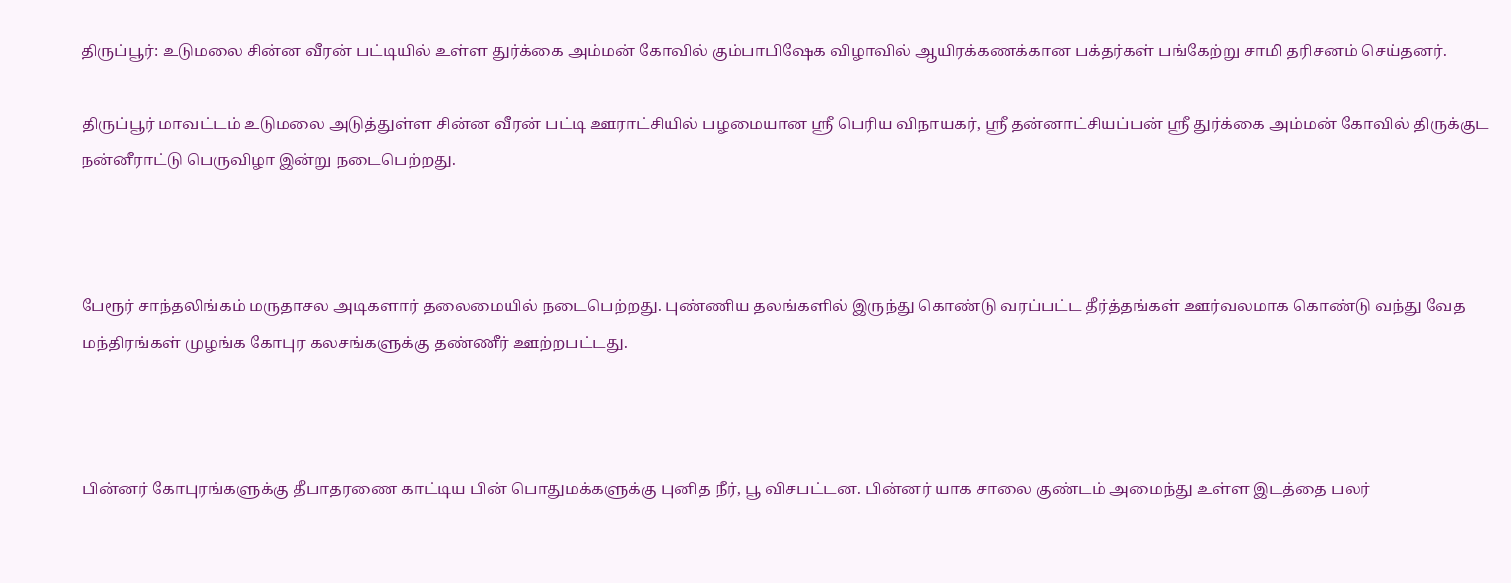திருப்பூர்: உடுமலை சின்ன வீரன் பட்டியில் உள்ள துர்க்கை அம்மன் கோவில் கும்பாபிஷேக விழாவில் ஆயிரக்கணக்கான பக்தர்கள் பங்கேற்று சாமி தரிசனம் செய்தனர்.

திருப்பூர் மாவட்டம் உடுமலை அடுத்துள்ள சின்ன வீரன் பட்டி ஊராட்சியில் பழமையான ஸ்ரீ பெரிய விநாயகர், ஸ்ரீ தன்னாட்சியப்பன் ஸ்ரீ துர்க்கை அம்மன் கோவில் திருக்குட நன்னீராட்டு பெருவிழா இன்று நடைபெற்றது.



பேரூர் சாந்தலிங்கம் மருதாசல அடிகளார் தலைமையில் நடைபெற்றது. புண்ணிய தலங்களில் இருந்து கொண்டு வரப்பட்ட தீர்த்தங்கள் ஊர்வலமாக கொண்டு வந்து வேத மந்திரங்கள் முழங்க கோபுர கலசங்களுக்கு தண்ணீர் ஊற்றபட்டது.



பின்னர் கோபுரங்களுக்கு தீபாதரணை காட்டிய பின் பொதுமக்களுக்கு புனித நீர், பூ விசபட்டன. பின்னர் யாக சாலை குண்டம் அமைந்து உள்ள இடத்தை பலர்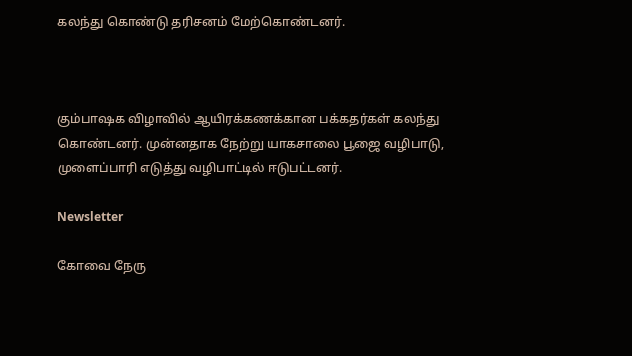கலந்து கொண்டு தரிசனம் மேற்கொண்டனர்.



கும்பாஷக விழாவில் ஆயிரக்கணக்கான பக்கதர்கள் கலந்து கொண்டனர். முன்னதாக நேற்று யாகசாலை பூஜை வழிபாடு, முளைப்பாரி எடுத்து வழிபாட்டில் ஈடுபட்டனர்.

Newsletter

கோவை நேரு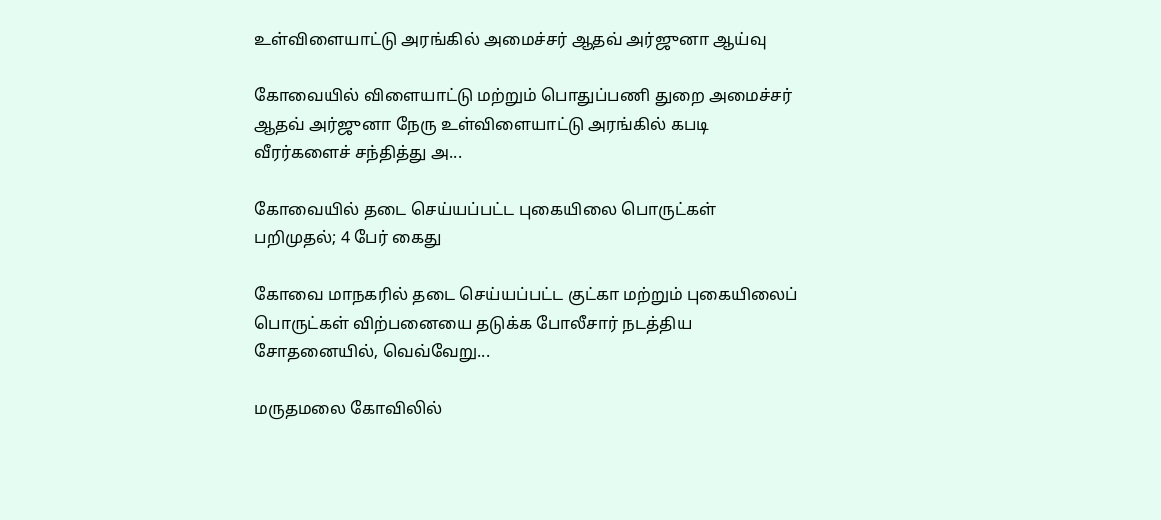உள்விளையாட்டு அரங்கில் அமைச்சர் ஆதவ் அர்ஜுனா ஆய்வு

கோவையில் விளையாட்டு மற்றும் பொதுப்பணி துறை அமைச்சர் ஆதவ் அர்ஜுனா நேரு உள்விளையாட்டு அரங்கில் கபடி வீரர்களைச் சந்தித்து அ...

கோவையில் தடை செய்யப்பட்ட புகையிலை பொருட்கள் பறிமுதல்; 4 பேர் கைது

கோவை மாநகரில் தடை செய்யப்பட்ட குட்கா மற்றும் புகையிலைப் பொருட்கள் விற்பனையை தடுக்க போலீசார் நடத்திய சோதனையில், வெவ்வேறு...

மருதமலை கோவிலில்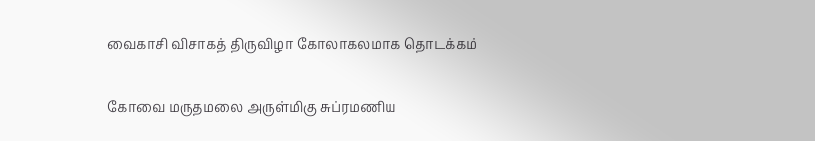வைகாசி விசாகத் திருவிழா கோலாகலமாக தொடக்கம்

கோவை மருதமலை அருள்மிகு சுப்ரமணிய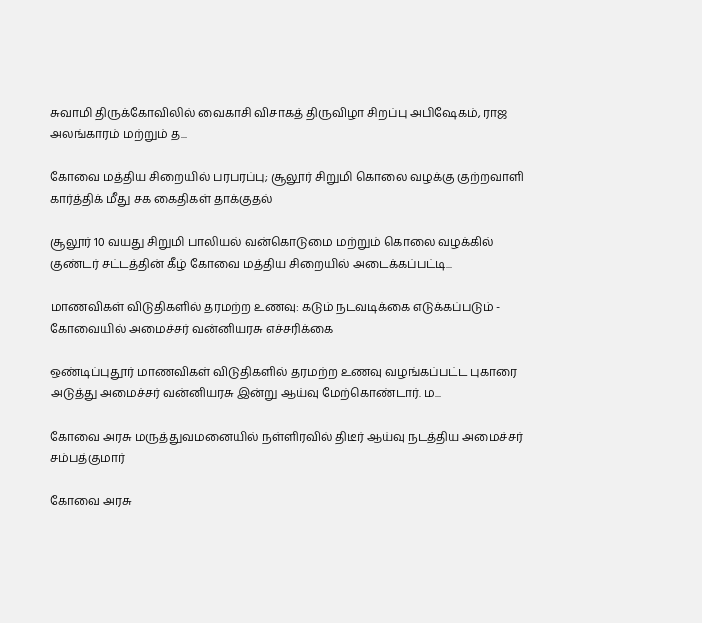சுவாமி திருக்கோவிலில் வைகாசி விசாகத் திருவிழா சிறப்பு அபிஷேகம், ராஜ அலங்காரம் மற்றும் த...

கோவை மத்திய சிறையில் பரபரப்பு; சூலூர் சிறுமி கொலை வழக்கு குற்றவாளி கார்த்திக் மீது சக கைதிகள் தாக்குதல்

சூலூர் 10 வயது சிறுமி பாலியல் வன்கொடுமை மற்றும் கொலை வழக்கில் குண்டர் சட்டத்தின் கீழ் கோவை மத்திய சிறையில் அடைக்கப்பட்டி...

மாணவிகள் விடுதிகளில் தரமற்ற உணவு: கடும் நடவடிக்கை எடுக்கப்படும் - கோவையில் அமைச்சர் வன்னியரசு எச்சரிக்கை

ஒண்டிப்புதூர் மாணவிகள் விடுதிகளில் தரமற்ற உணவு வழங்கப்பட்ட புகாரை அடுத்து அமைச்சர் வன்னியரசு இன்று ஆய்வு மேற்கொண்டார். ம...

கோவை அரசு மருத்துவமனையில் நள்ளிரவில் திடீர் ஆய்வு நடத்திய அமைச்சர் சம்பத்குமார்

கோவை அரசு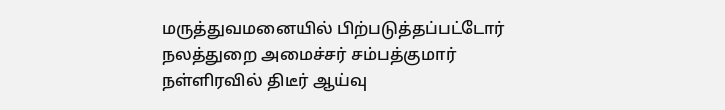மருத்துவமனையில் பிற்படுத்தப்பட்டோர் நலத்துறை அமைச்சர் சம்பத்குமார் நள்ளிரவில் திடீர் ஆய்வு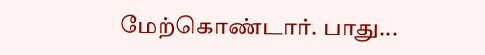மேற்கொண்டார். பாது...